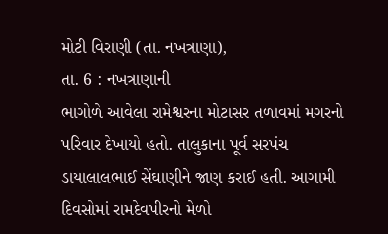મોટી વિરાણી (તા. નખત્રાણા),
તા. 6 : નખત્રાણાની
ભાગોળે આવેલા રામેશ્વરના મોટાસર તળાવમાં મગરનો પરિવાર દેખાયો હતો. તાલુકાના પૂર્વ સરપંચ
ડાયાલાલભાઈ સેંઘાણીને જાણ કરાઈ હતી. આગામી દિવસોમાં રામદેવપીરનો મેળો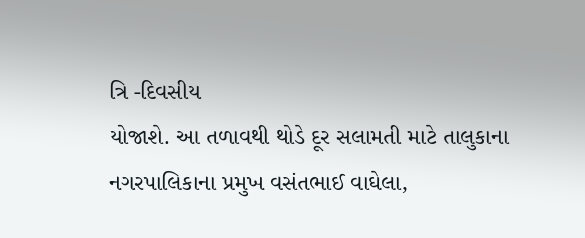ત્રિ -દિવસીય
યોજાશે. આ તળાવથી થોડે દૂર સલામતી માટે તાલુકાના નગરપાલિકાના પ્રમુખ વસંતભાઈ વાઘેલા,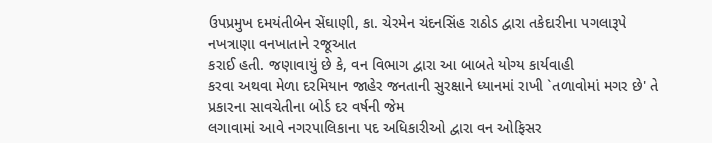ઉપપ્રમુખ દમયંતીબેન સેંઘાણી, કા. ચેરમેન ચંદનસિંહ રાઠોડ દ્વારા તકેદારીના પગલારૂપે નખત્રાણા વનખાતાને રજૂઆત
કરાઈ હતી. જણાવાયું છે કે, વન વિભાગ દ્વારા આ બાબતે યોગ્ય કાર્યવાહી
કરવા અથવા મેળા દરમિયાન જાહેર જનતાની સુરક્ષાને ધ્યાનમાં રાખી `તળાવોમાં મગર છે' તે પ્રકારના સાવચેતીના બોર્ડ દર વર્ષની જેમ
લગાવામાં આવે નગરપાલિકાના પદ અધિકારીઓ દ્વારા વન ઓફિસર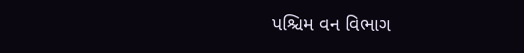પશ્ચિમ વન વિભાગ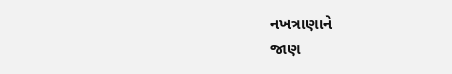નખત્રાણાને
જાણ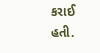કરાઈ હતી.